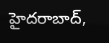హైదరాబాద్,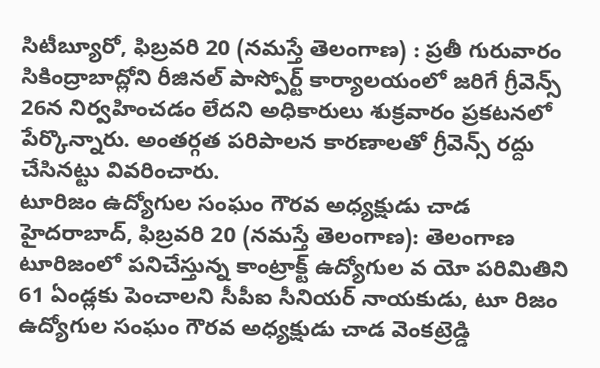సిటీబ్యూరో, ఫిబ్రవరి 20 (నమస్తే తెలంగాణ) : ప్రతీ గురువారం సికింద్రాబాద్లోని రీజినల్ పాస్పోర్ట్ కార్యాలయంలో జరిగే గ్రీవెన్స్ 26న నిర్వహించడం లేదని అధికారులు శుక్రవారం ప్రకటనలో పేర్కొన్నారు. అంతర్గత పరిపాలన కారణాలతో గ్రీవెన్స్ రద్దు చేసినట్టు వివరించారు.
టూరిజం ఉద్యోగుల సంఘం గౌరవ అధ్యక్షుడు చాడ
హైదరాబాద్, ఫిబ్రవరి 20 (నమస్తే తెలంగాణ): తెలంగాణ టూరిజంలో పనిచేస్తున్న కాంట్రాక్ట్ ఉద్యోగుల వ యో పరిమితిని 61 ఏండ్లకు పెంచాలని సీపీఐ సీనియర్ నాయకుడు, టూ రిజం ఉద్యోగుల సంఘం గౌరవ అధ్యక్షుడు చాడ వెంకట్రెడ్డి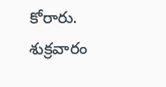కోరారు.
శుక్రవారం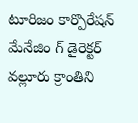టూరిజం కార్పొరేషన్ మేనేజిం గ్ డైరెక్టర్ వల్లూరు క్రాంతిని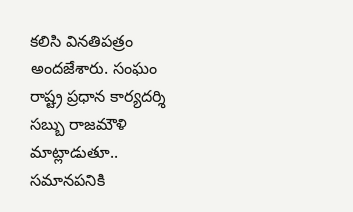కలిసి వినతిపత్రం అందజేశారు. సంఘం రాష్ట్ర ప్రధాన కార్యదర్శి సబ్బు రాజమౌళి మాట్లాడుతూ.. సమానపనికి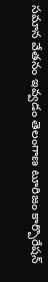సమాన వేతనం ఇవ్వడం తెలంగాణ టూరిజం కార్పొరేషన్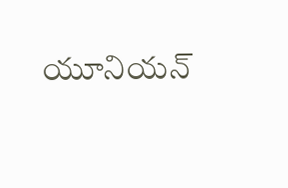యూనియన్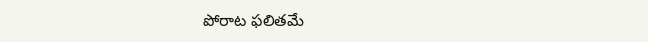పోరాట ఫలితమే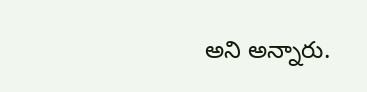అని అన్నారు.